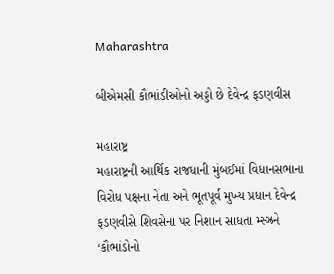Maharashtra

બીએમસી કૌભાંડીઓનો અડ્ડો છે દેવેન્દ્ર ફડણવીસ

મહારાષ્ટ્ર
મહારાષ્ટ્રની આર્થિક રાજધાની મુંબઈમાં વિધાનસભાના વિરોધ પક્ષના નેતા અને ભૂતપૂર્વ મુખ્ય પ્રધાન દેવેન્દ્ર ફડણવીસે શિવસેના પર નિશાન સાધતા મ્સ્ઝ્રને ‘કૌભાંડોનો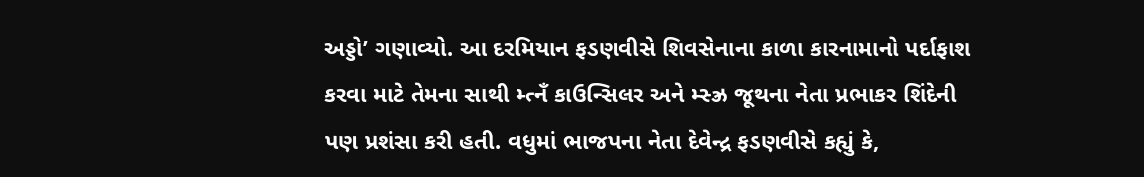અડ્ડો’ ગણાવ્યો. આ દરમિયાન ફડણવીસે શિવસેનાના કાળા કારનામાનો પર્દાફાશ કરવા માટે તેમના સાથી મ્ત્નઁ કાઉન્સિલર અને મ્સ્ઝ્ર જૂથના નેતા પ્રભાકર શિંદેની પણ પ્રશંસા કરી હતી. વધુમાં ભાજપના નેતા દેવેન્દ્ર ફડણવીસે કહ્યું કે,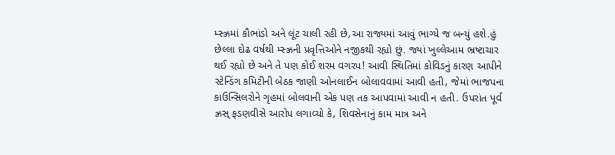મ્સ્ઝ્રમાં કૌભાંડો અને લૂંટ ચાલી રહી છે,આ રાજ્યમાં આવું ભાગ્યે જ બન્યું હશે.હું છેલ્લા દોઢ વર્ષથી મ્સ્ઝ્રની પ્રવૃત્તિઓને નજીકથી રહ્યો છું. જ્યાં ખુલ્લેઆમ ભ્રષ્ટાચાર થઈ રહ્યો છે અને તે પણ કોઈ શરમ વગરપ! આવી સ્થિતિમાં કોવિડનું કારણ આપીને સ્ટેન્ડિંગ કમિટીની બેઠક જાણી ઓનલાઈન બોલાવવામાં આવી હતી, જેમાં ભાજપના કાઉન્સિલરોને ગૃહમાં બોલવાની એક પણ તક આપવામાં આવી ન હતી. ઉપરાંત પૂર્વ ઝ્રસ્ ફડણવીસે આરોપ લગાવ્યો કે, શિવસેનાનું કામ માત્ર અને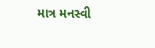માત્ર મનસ્વી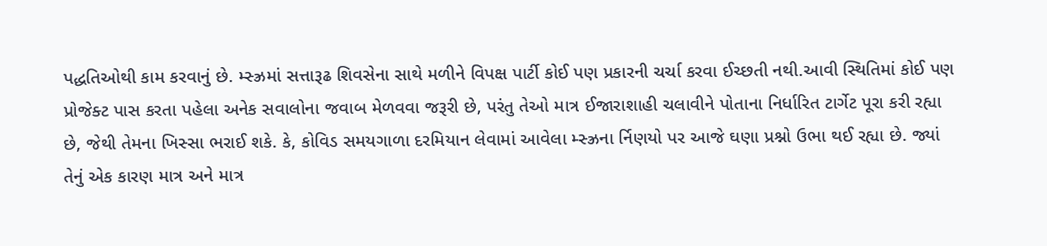પદ્ધતિઓથી કામ કરવાનું છે. મ્સ્ઝ્રમાં સત્તારૂઢ શિવસેના સાથે મળીને વિપક્ષ પાર્ટી કોઈ પણ પ્રકારની ચર્ચા કરવા ઈચ્છતી નથી.આવી સ્થિતિમાં કોઈ પણ પ્રોજેક્ટ પાસ કરતા પહેલા અનેક સવાલોના જવાબ મેળવવા જરૂરી છે, પરંતુ તેઓ માત્ર ઈજારાશાહી ચલાવીને પોતાના નિર્ધારિત ટાર્ગેટ પૂરા કરી રહ્યા છે, જેથી તેમના ખિસ્સા ભરાઈ શકે. કે, કોવિડ સમયગાળા દરમિયાન લેવામાં આવેલા મ્સ્ઝ્રના ર્નિણયો પર આજે ઘણા પ્રશ્નો ઉભા થઈ રહ્યા છે. જ્યાં તેનું એક કારણ માત્ર અને માત્ર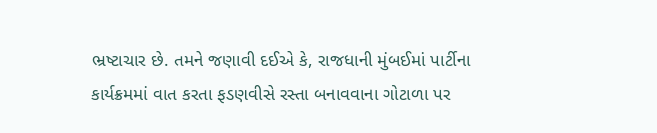ભ્રષ્ટાચાર છે. તમને જણાવી દઈએ કે, રાજધાની મુંબઈમાં પાર્ટીના કાર્યક્રમમાં વાત કરતા ફડણવીસે રસ્તા બનાવવાના ગોટાળા પર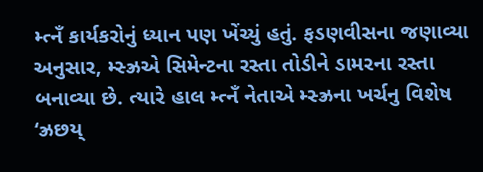મ્ત્નઁ કાર્યકરોનું ધ્યાન પણ ખેંચ્યું હતું. ફડણવીસના જણાવ્યા અનુસાર, મ્સ્ઝ્રએ સિમેન્ટના રસ્તા તોડીને ડામરના રસ્તા બનાવ્યા છે. ત્યારે હાલ મ્ત્નઁ નેતાએ મ્સ્ઝ્રના ખર્ચનુ વિશેષ ‘ઝ્રછય્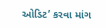ઓડિટ’ કરવા માંગ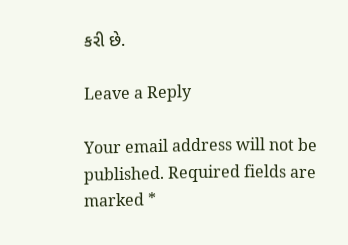કરી છે.

Leave a Reply

Your email address will not be published. Required fields are marked *